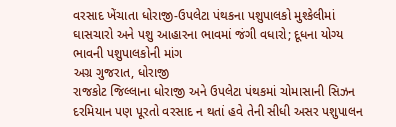વરસાદ ખેંચાતા ધોરાજી-ઉપલેટા પંથકના પશુપાલકો મુશ્કેલીમાં
ઘાસચારો અને પશુ આહારના ભાવમાં જંગી વધારો; દૂધના યોગ્ય ભાવની પશુપાલકોની માંગ
અગ્ર ગુજરાત, ધોરાજી
રાજકોટ જિલ્લાના ધોરાજી અને ઉપલેટા પંથકમાં ચોમાસાની સિઝન દરમિયાન પણ પૂરતો વરસાદ ન થતાં હવે તેની સીધી અસર પશુપાલન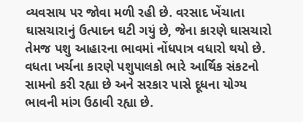વ્યવસાય પર જોવા મળી રહી છે. વરસાદ ખેંચાતા ઘાસચારાનું ઉત્પાદન ઘટી ગયું છે, જેના કારણે ઘાસચારો તેમજ પશુ આહારના ભાવમાં નોંધપાત્ર વધારો થયો છે. વધતા ખર્ચના કારણે પશુપાલકો ભારે આર્થિક સંકટનો સામનો કરી રહ્યા છે અને સરકાર પાસે દૂધના યોગ્ય ભાવની માંગ ઉઠાવી રહ્યા છે.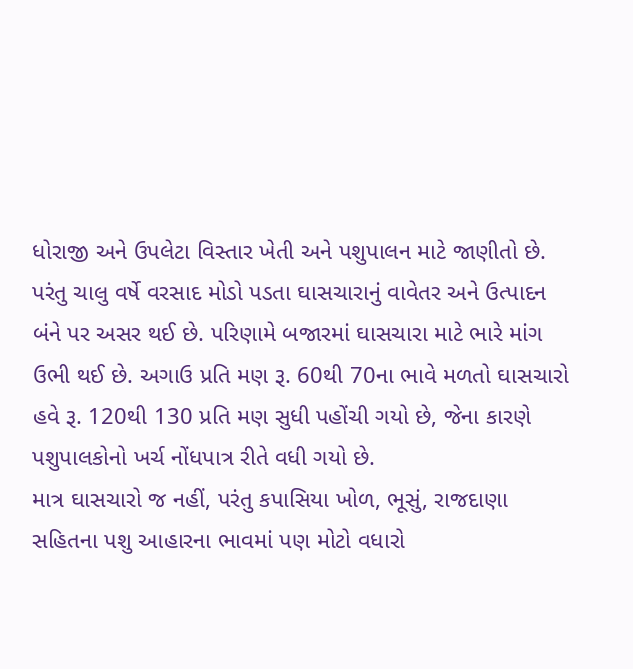ધોરાજી અને ઉપલેટા વિસ્તાર ખેતી અને પશુપાલન માટે જાણીતો છે. પરંતુ ચાલુ વર્ષે વરસાદ મોડો પડતા ઘાસચારાનું વાવેતર અને ઉત્પાદન બંને પર અસર થઈ છે. પરિણામે બજારમાં ઘાસચારા માટે ભારે માંગ ઉભી થઈ છે. અગાઉ પ્રતિ મણ રૂ. 60થી 70ના ભાવે મળતો ઘાસચારો હવે રૂ. 120થી 130 પ્રતિ મણ સુધી પહોંચી ગયો છે, જેના કારણે પશુપાલકોનો ખર્ચ નોંધપાત્ર રીતે વધી ગયો છે.
માત્ર ઘાસચારો જ નહીં, પરંતુ કપાસિયા ખોળ, ભૂસું, રાજદાણા સહિતના પશુ આહારના ભાવમાં પણ મોટો વધારો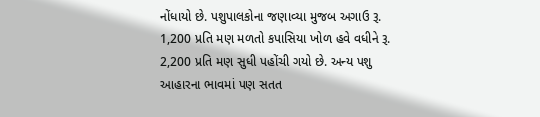નોંધાયો છે. પશુપાલકોના જણાવ્યા મુજબ અગાઉ રૂ. 1,200 પ્રતિ મણ મળતો કપાસિયા ખોળ હવે વધીને રૂ. 2,200 પ્રતિ મણ સુધી પહોંચી ગયો છે. અન્ય પશુ આહારના ભાવમાં પણ સતત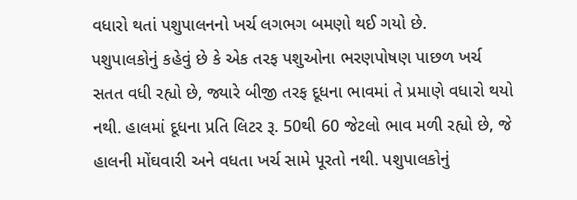વધારો થતાં પશુપાલનનો ખર્ચ લગભગ બમણો થઈ ગયો છે.
પશુપાલકોનું કહેવું છે કે એક તરફ પશુઓના ભરણપોષણ પાછળ ખર્ચ સતત વધી રહ્યો છે, જ્યારે બીજી તરફ દૂધના ભાવમાં તે પ્રમાણે વધારો થયો નથી. હાલમાં દૂધના પ્રતિ લિટર રૂ. 50થી 60 જેટલો ભાવ મળી રહ્યો છે, જે હાલની મોંઘવારી અને વધતા ખર્ચ સામે પૂરતો નથી. પશુપાલકોનું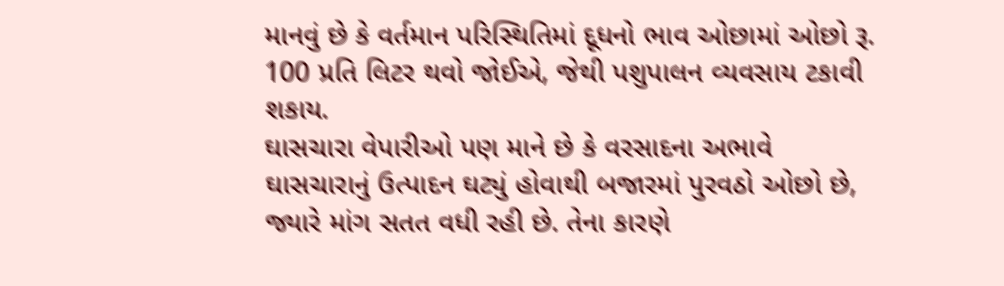માનવું છે કે વર્તમાન પરિસ્થિતિમાં દૂધનો ભાવ ઓછામાં ઓછો રૂ. 100 પ્રતિ લિટર થવો જોઈએ, જેથી પશુપાલન વ્યવસાય ટકાવી શકાય.
ઘાસચારા વેપારીઓ પણ માને છે કે વરસાદના અભાવે ઘાસચારાનું ઉત્પાદન ઘટ્યું હોવાથી બજારમાં પુરવઠો ઓછો છે, જ્યારે માંગ સતત વધી રહી છે. તેના કારણે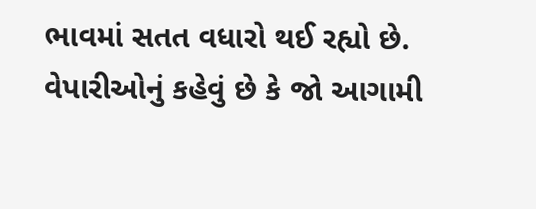ભાવમાં સતત વધારો થઈ રહ્યો છે. વેપારીઓનું કહેવું છે કે જો આગામી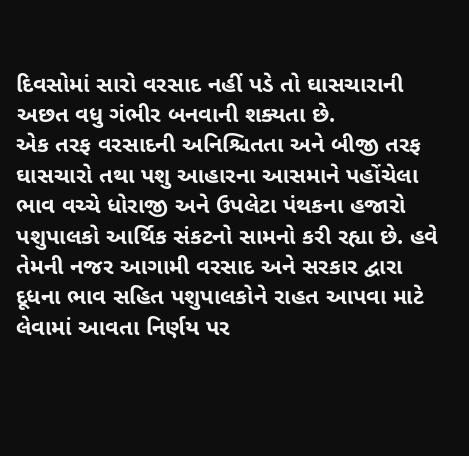દિવસોમાં સારો વરસાદ નહીં પડે તો ઘાસચારાની અછત વધુ ગંભીર બનવાની શક્યતા છે.
એક તરફ વરસાદની અનિશ્ચિતતા અને બીજી તરફ ઘાસચારો તથા પશુ આહારના આસમાને પહોંચેલા ભાવ વચ્ચે ધોરાજી અને ઉપલેટા પંથકના હજારો પશુપાલકો આર્થિક સંકટનો સામનો કરી રહ્યા છે. હવે તેમની નજર આગામી વરસાદ અને સરકાર દ્વારા દૂધના ભાવ સહિત પશુપાલકોને રાહત આપવા માટે લેવામાં આવતા નિર્ણય પર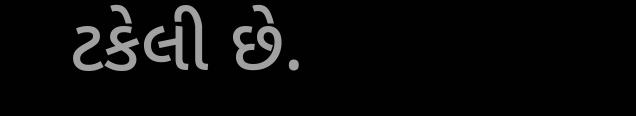ટકેલી છે.